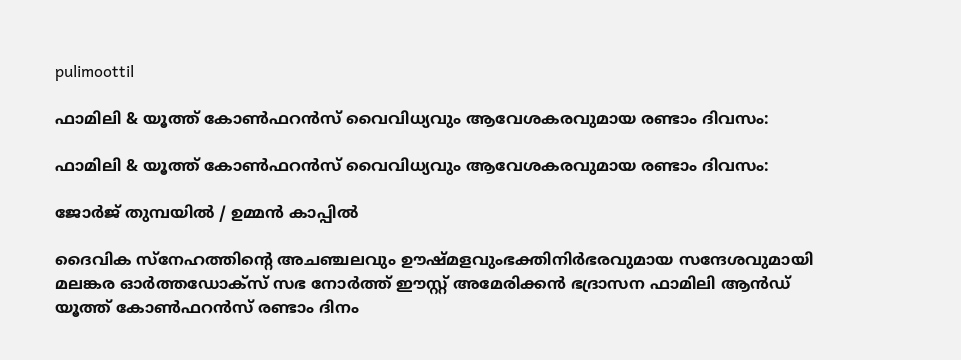pulimoottil

ഫാമിലി & യൂത്ത് കോണ്‍ഫറന്‍സ് വൈവിധ്യവും ആവേശകരവുമായ രണ്ടാം ദിവസം:

ഫാമിലി & യൂത്ത് കോണ്‍ഫറന്‍സ് വൈവിധ്യവും ആവേശകരവുമായ രണ്ടാം ദിവസം:

ജോര്‍ജ് തുമ്പയില്‍ / ഉമ്മന്‍ കാപ്പില്‍

ദൈവിക സ്‌നേഹത്തിന്റെ അചഞ്ചലവും ഊഷ്മളവുംഭക്തിനിര്‍ഭരവുമായ സന്ദേശവുമായി മലങ്കര ഓര്‍ത്തഡോക്‌സ് സഭ നോര്‍ത്ത് ഈസ്റ്റ് അമേരിക്കന്‍ ഭദ്രാസന ഫാമിലി ആന്‍ഡ് യൂത്ത് കോണ്‍ഫറന്‍സ് രണ്ടാം ദിനം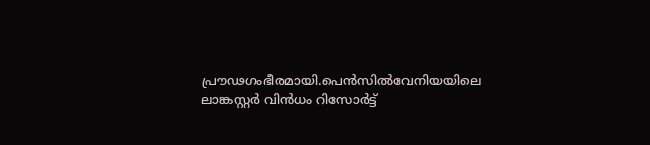പ്രൗഢഗംഭീരമായി.പെന്‍സില്‍വേനിയയിലെ ലാങ്കസ്റ്റര്‍ വിന്‍ധം റിസോര്‍ട്ട്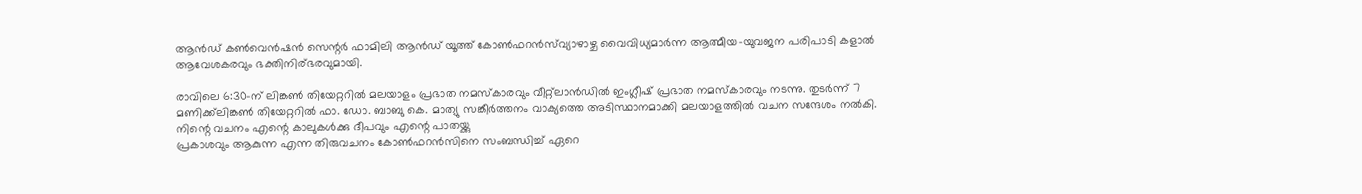ആന്‍ഡ് കണ്‍വെന്‍ഷന്‍ സെന്റര്‍ ഫാമിലി ആന്‍ഡ് യൂത്ത് കോണ്‍ഫറന്‍സ്‌വ്യാഴാഴ്ച വൈവിധ്യമാര്‍ന്ന ആത്മീയ-യുവജന പരിപാടി കളാല്‍ ആവേശകരവും ഭക്തിനിര്ഭരവുമായി.

രാവിലെ 6:30-ന് ലിങ്കണ്‍ തിയേറ്ററില്‍ മലയാളം പ്രഭാത നമസ്‌കാരവും വീറ്റ്ലാന്‍ഡില്‍ ഇംഗ്ലീഷ് പ്രഭാത നമസ്‌കാരവും നടന്നു. തുടര്‍ന്ന് 7 മണിക്ക്‌ലിങ്കണ്‍ തിയേറ്ററില്‍ ഫാ. ഡോ. ബാബു കെ. മാത്യു സങ്കീര്‍ത്തനം വാക്യത്തെ അടിസ്ഥാനമാക്കി മലയാളത്തില്‍ വചന സന്ദേശം നല്‍കി. നിന്റെ വചനം എന്റെ കാലുകള്‍ക്കു ദീപവും എന്റെ പാതയ്ക്കു
പ്രകാശവും ആകുന്ന എന്ന തിരുവചനം കോണ്‍ഫറന്‍സിനെ സംബന്ധിച്ച് ഏറെ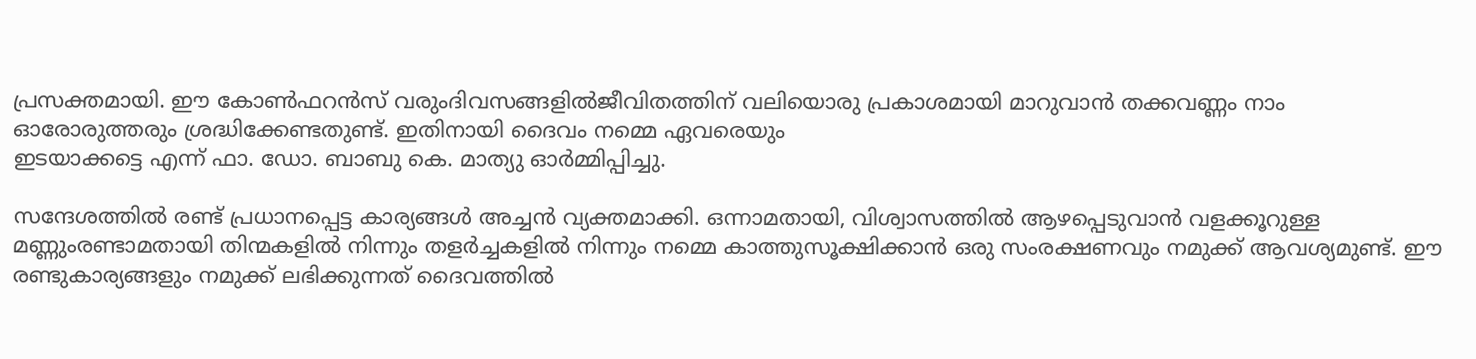പ്രസക്തമായി. ഈ കോണ്‍ഫറന്‍സ് വരുംദിവസങ്ങളില്‍ജീവിതത്തിന് വലിയൊരു പ്രകാശമായി മാറുവാന്‍ തക്കവണ്ണം നാം ഓരോരുത്തരും ശ്രദ്ധിക്കേണ്ടതുണ്ട്. ഇതിനായി ദൈവം നമ്മെ ഏവരെയും
ഇടയാക്കട്ടെ എന്ന് ഫാ. ഡോ. ബാബു കെ. മാത്യു ഓര്‍മ്മിപ്പിച്ചു.

സന്ദേശത്തില്‍ രണ്ട് പ്രധാനപ്പെട്ട കാര്യങ്ങള്‍ അച്ചന്‍ വ്യക്തമാക്കി. ഒന്നാമതായി, വിശ്വാസത്തില്‍ ആഴപ്പെടുവാന്‍ വളക്കൂറുള്ള മണ്ണുംരണ്ടാമതായി തിന്മകളില്‍ നിന്നും തളര്‍ച്ചകളില്‍ നിന്നും നമ്മെ കാത്തുസൂക്ഷിക്കാന്‍ ഒരു സംരക്ഷണവും നമുക്ക് ആവശ്യമുണ്ട്. ഈ രണ്ടുകാര്യങ്ങളും നമുക്ക് ലഭിക്കുന്നത് ദൈവത്തില്‍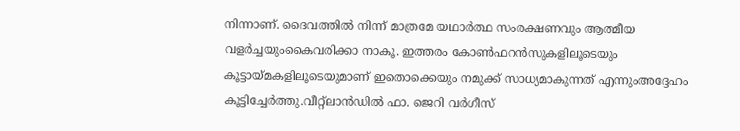നിന്നാണ്. ദൈവത്തില്‍ നിന്ന് മാത്രമേ യഥാര്‍ത്ഥ സംരക്ഷണവും ആത്മീയ വളര്‍ച്ചയുംകൈവരിക്കാ നാകൂ. ഇത്തരം കോണ്‍ഫറന്‍സുകളിലൂടെയും കൂട്ടായ്മകളിലൂടെയുമാണ് ഇതൊക്കെയും നമുക്ക് സാധ്യമാകുന്നത് എന്നുംഅദ്ദേഹം കൂട്ടിച്ചേര്‍ത്തു.വീറ്റ്ലാന്‍ഡില്‍ ഫാ. ജെറി വര്‍ഗീസ്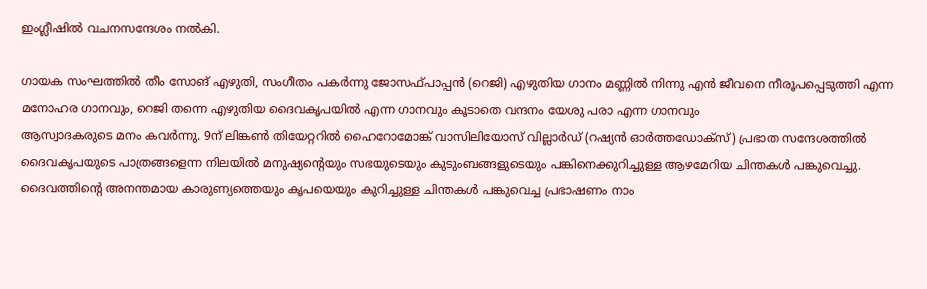ഇംഗ്ലീഷില്‍ വചനസന്ദേശം നല്‍കി.

ഗായക സംഘത്തില്‍ തീം സോങ് എഴുതി, സംഗീതം പകര്‍ന്നു ജോസഫ്പാപ്പന്‍ (റെജി) എഴുതിയ ഗാനം മണ്ണില്‍ നിന്നു എന്‍ ജീവനെ നീരൂപപ്പെടുത്തി എന്ന മനോഹര ഗാനവും, റെജി തന്നെ എഴുതിയ ദൈവകൃപയില്‍ എന്ന ഗാനവും കൂടാതെ വന്ദനം യേശു പരാ എന്ന ഗാനവും
ആസ്വാദകരുടെ മനം കവര്‍ന്നു. 9ന് ലിങ്കണ്‍ തിയേറ്ററില്‍ ഹൈറോമോങ്ക് വാസിലിയോസ് വില്ലാര്‍ഡ് (റഷ്യന്‍ ഓര്‍ത്തഡോക്‌സ്) പ്രഭാത സന്ദേശത്തില്‍ ദൈവകൃപയുടെ പാത്രങ്ങളെന്ന നിലയില്‍ മനുഷ്യന്റെയും സഭയുടെയും കുടുംബങ്ങളുടെയും പങ്കിനെക്കുറിച്ചുള്ള ആഴമേറിയ ചിന്തകള്‍ പങ്കുവെച്ചു. ദൈവത്തിന്റെ അനന്തമായ കാരുണ്യത്തെയും കൃപയെയും കുറിച്ചുള്ള ചിന്തകള്‍ പങ്കുവെച്ച പ്രഭാഷണം നാം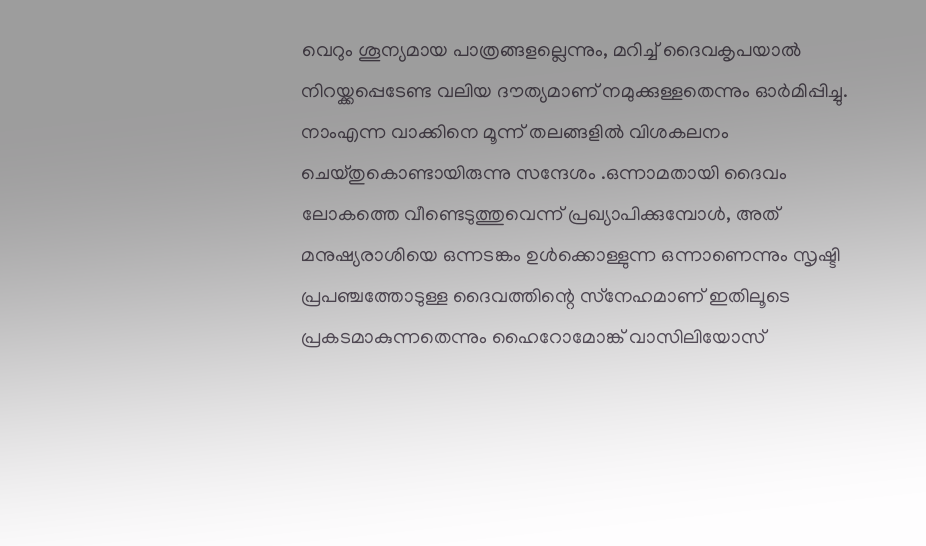വെറും ശൂന്യമായ പാത്രങ്ങളല്ലെന്നും, മറിച്ച് ദൈവകൃപയാല്‍ നിറയ്ക്കപ്പെടേണ്ട വലിയ ദൗത്യമാണ് നമുക്കുള്ളതെന്നും ഓര്‍മിപ്പിച്ചു. നാംഎന്ന വാക്കിനെ മൂന്ന് തലങ്ങളില്‍ വിശകലനം ചെയ്തുകൊണ്ടായിരുന്നു സന്ദേശം .ഒന്നാമതായി ദൈവം ലോകത്തെ വീണ്ടെടുത്തുവെന്ന് പ്രഖ്യാപിക്കുമ്പോള്‍, അത് മനുഷ്യരാശിയെ ഒന്നടങ്കം ഉള്‍ക്കൊള്ളുന്ന ഒന്നാണെന്നും സൃഷ്ടി പ്രപഞ്ചത്തോടുള്ള ദൈവത്തിന്റെ സ്‌നേഹമാണ് ഇതിലൂടെ പ്രകടമാകുന്നതെന്നും ഹൈറോമോങ്ക് വാസിലിയോസ്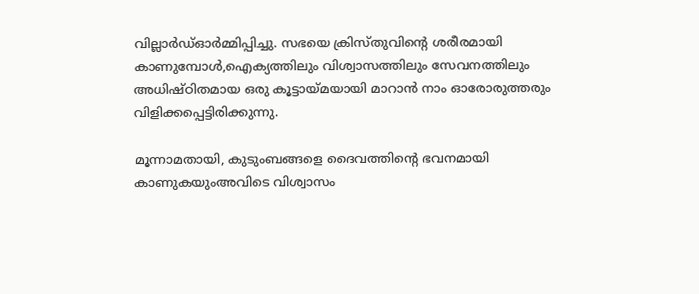വില്ലാര്‍ഡ്ഓര്‍മ്മിപ്പിച്ചു. സഭയെ ക്രിസ്തുവിന്റെ ശരീരമായി കാണുമ്പോള്‍,ഐക്യത്തിലും വിശ്വാസത്തിലും സേവനത്തിലും അധിഷ്ഠിതമായ ഒരു കൂട്ടായ്മയായി മാറാന്‍ നാം ഓരോരുത്തരും വിളിക്കപ്പെട്ടിരിക്കുന്നു.

മൂന്നാമതായി, കുടുംബങ്ങളെ ദൈവത്തിന്റെ ഭവനമായി കാണുകയുംഅവിടെ വിശ്വാസം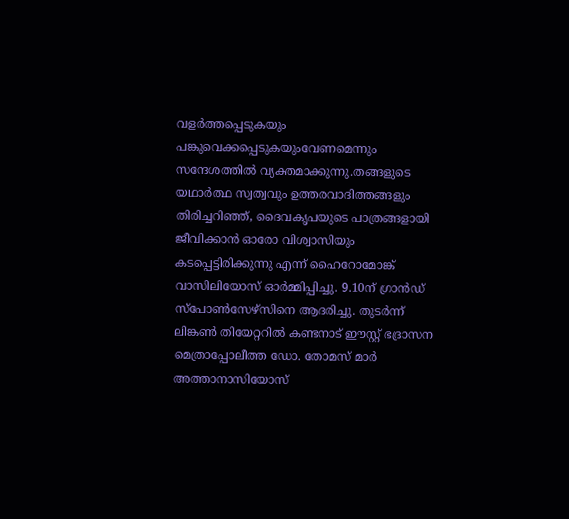വളര്‍ത്തപ്പെടുകയും പങ്കുവെക്കപ്പെടുകയുംവേണമെന്നും സന്ദേശത്തില്‍ വ്യക്തമാക്കുന്നു.തങ്ങളുടെ യഥാര്‍ത്ഥ സ്വത്വവും ഉത്തരവാദിത്തങ്ങളും തിരിച്ചറിഞ്ഞ്, ദൈവകൃപയുടെ പാത്രങ്ങളായി ജീവിക്കാന്‍ ഓരോ വിശ്വാസിയും കടപ്പെട്ടിരിക്കുന്നു എന്ന് ഹൈറോമോങ്ക് വാസിലിയോസ് ഓര്‍മ്മിപ്പിച്ചു. 9.10ന് ഗ്രാന്‍ഡ് സ്‌പോണ്‍സേഴ്സിനെ ആദരിച്ചു. തുടര്‍ന്ന് ലിങ്കണ്‍ തിയേറ്ററില്‍ കണ്ടനാട് ഈസ്റ്റ് ഭദ്രാസന മെത്രാപ്പോലീത്ത ഡോ. തോമസ് മാര്‍
അത്താനാസിയോസ്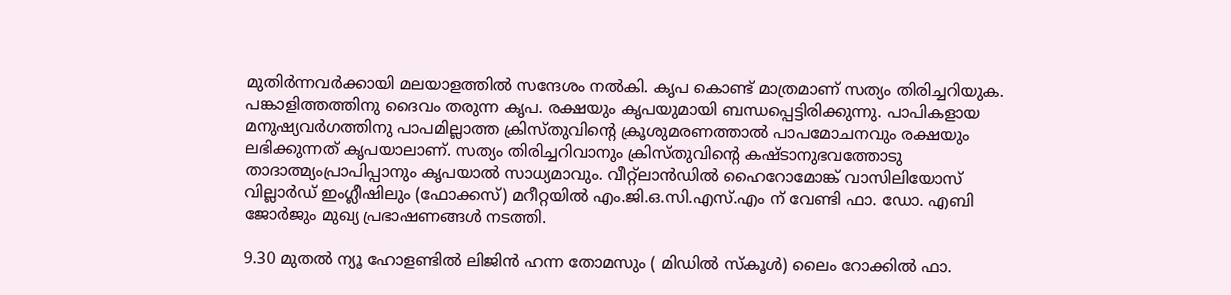മുതിര്‍ന്നവര്‍ക്കായി മലയാളത്തില്‍ സന്ദേശം നല്‍കി. കൃപ കൊണ്ട് മാത്രമാണ് സത്യം തിരിച്ചറിയുക. പങ്കാളിത്തത്തിനു ദൈവം തരുന്ന കൃപ. രക്ഷയും കൃപയുമായി ബന്ധപ്പെട്ടിരിക്കുന്നു. പാപികളായ മനുഷ്യവര്‍ഗത്തിനു പാപമില്ലാത്ത ക്രിസ്തുവിന്റെ ക്രൂശുമരണത്താല്‍ പാപമോചനവും രക്ഷയും ലഭിക്കുന്നത് കൃപയാലാണ്. സത്യം തിരിച്ചറിവാനും ക്രിസ്തുവിന്റെ കഷ്ടാനുഭവത്തോടു താദാത്മ്യംപ്രാപിപ്പാനും കൃപയാല്‍ സാധ്യമാവും. വീറ്റ്ലാന്‍ഡില്‍ ഹൈറോമോങ്ക് വാസിലിയോസ് വില്ലാര്‍ഡ് ഇംഗ്ലീഷിലും (ഫോക്കസ്) മറീറ്റയില്‍ എം.ജി.ഒ.സി.എസ്.എം ന് വേണ്ടി ഫാ. ഡോ. എബി ജോര്‍ജും മുഖ്യ പ്രഭാഷണങ്ങള്‍ നടത്തി.

9.30 മുതല്‍ ന്യൂ ഹോളണ്ടില്‍ ലിജിന്‍ ഹന്ന തോമസും ( മിഡില്‍ സ്‌കൂള്‍) ലൈം റോക്കില്‍ ഫാ.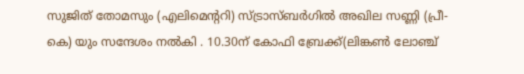സുജിത് തോമസും (എലിമെന്ററി) സ്ട്രാസ്ബര്‍ഗില്‍ അഖില സണ്ണി (പ്രീ-കെ) യും സന്ദേശം നല്‍കി . 10.30ന് കോഫി ബ്രേക്ക്(ലിങ്കണ്‍ ലോഞ്ച്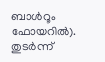ബാള്‍റൂം ഫോയറില്‍). തുടര്‍ന്ന്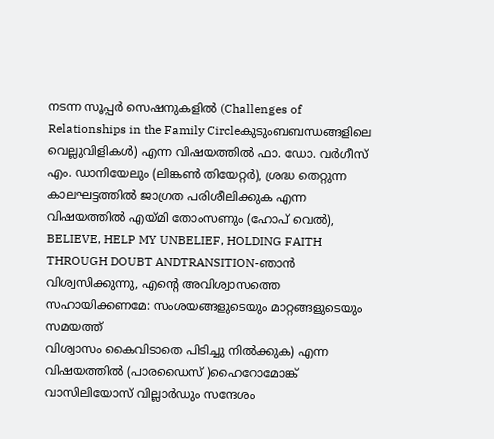നടന്ന സൂപ്പര്‍ സെഷനുകളില്‍ (Challenges of Relationships in the Family Circleകുടുംബബന്ധങ്ങളിലെ വെല്ലുവിളികള്‍) എന്ന വിഷയത്തില്‍ ഫാ. ഡോ. വര്‍ഗീസ് എം. ഡാനിയേലും (ലിങ്കണ്‍ തിയേറ്റര്‍), ശ്രദ്ധ തെറ്റുന്ന കാലഘട്ടത്തില്‍ ജാഗ്രത പരിശീലിക്കുക എന്ന വിഷയത്തില്‍ എയ്മി തോംസണും (ഹോപ് വെല്‍),
BELIEVE, HELP MY UNBELIEF, HOLDING FAITH THROUGH DOUBT ANDTRANSITION-ഞാന്‍ വിശ്വസിക്കുന്നു, എന്റെ അവിശ്വാസത്തെ സഹായിക്കണമേ: സംശയങ്ങളുടെയും മാറ്റങ്ങളുടെയും സമയത്ത്
വിശ്വാസം കൈവിടാതെ പിടിച്ചു നില്‍ക്കുക) എന്ന വിഷയത്തില്‍ (പാരഡൈസ് )ഹൈറോമോങ്ക് വാസിലിയോസ് വില്ലാര്‍ഡും സന്ദേശം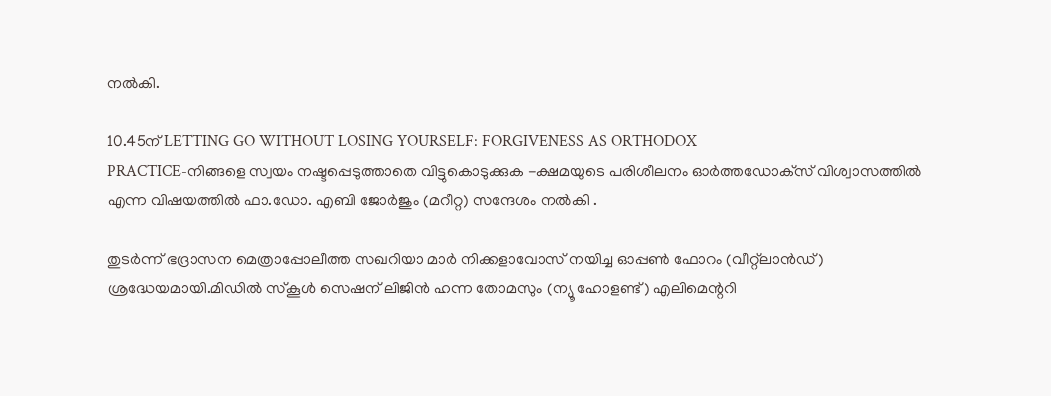നല്‍കി.

10.45ന് LETTING GO WITHOUT LOSING YOURSELF: FORGIVENESS AS ORTHODOX
PRACTICE-നിങ്ങളെ സ്വയം നഷ്ടപ്പെടുത്താതെ വിട്ടുകൊടുക്കുക -ക്ഷമയുടെ പരിശീലനം ഓര്‍ത്തഡോക്‌സ് വിശ്വാസത്തില്‍ എന്ന വിഷയത്തില്‍ ഫാ.ഡോ. എബി ജോര്‍ജും (മറീറ്റ) സന്ദേശം നല്‍കി .

തുടര്‍ന്ന് ഭദ്രാസന മെത്രാപ്പോലീത്ത സഖറിയാ മാര്‍ നിക്കളാവോസ് നയിച്ച ഓപ്പണ്‍ ഫോറം (വീറ്റ്ലാന്‍ഡ്) ശ്രദ്ധേയമായി.മിഡില്‍ സ്‌കൂള്‍ സെഷന് ലിജിന്‍ ഹന്ന തോമസും (ന്യൂ ഹോളണ്ട്) എലിമെന്ററി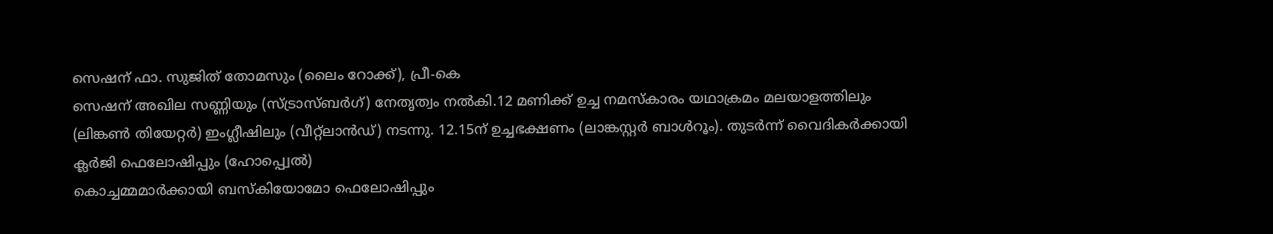സെഷന് ഫാ. സുജിത് തോമസും (ലൈം റോക്ക്), പ്രീ-കെ
സെഷന് അഖില സണ്ണിയും (സ്ട്രാസ്ബര്‍ഗ്) നേതൃത്വം നല്‍കി.12 മണിക്ക് ഉച്ച നമസ്‌കാരം യഥാക്രമം മലയാളത്തിലും (ലിങ്കണ്‍ തിയേറ്റര്‍) ഇംഗ്ലീഷിലും (വീറ്റ്ലാന്‍ഡ്) നടന്നു. 12.15ന് ഉച്ചഭക്ഷണം (ലാങ്കസ്റ്റര്‍ ബാള്‍റൂം). തുടര്‍ന്ന് വൈദികര്‍ക്കായി ക്ലര്‍ജി ഫെലോഷിപ്പും (ഹോപ്പ്വെല്‍)
കൊച്ചമ്മമാര്‍ക്കായി ബസ്‌കിയോമോ ഫെലോഷിപ്പും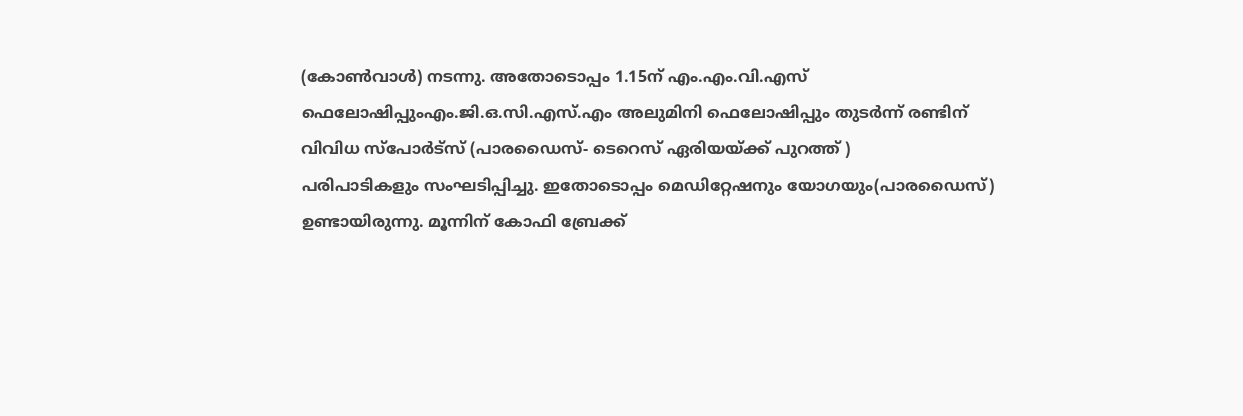(കോണ്‍വാള്‍) നടന്നു. അതോടൊപ്പം 1.15ന് എം.എം.വി.എസ് ഫെലോഷിപ്പുംഎം.ജി.ഒ.സി.എസ്.എം അലുമിനി ഫെലോഷിപ്പും തുടര്‍ന്ന് രണ്ടിന് വിവിധ സ്‌പോര്‍ട്‌സ് (പാരഡൈസ്- ടെറെസ് ഏരിയയ്ക്ക് പുറത്ത് )
പരിപാടികളും സംഘടിപ്പിച്ചു. ഇതോടൊപ്പം മെഡിറ്റേഷനും യോഗയും(പാരഡൈസ്) ഉണ്ടായിരുന്നു. മൂന്നിന് കോഫി ബ്രേക്ക്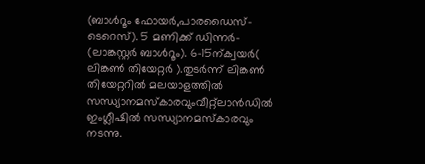(ബാള്‍റൂം ഫോയര്‍,പാരഡൈസ്- ടെറെസ്). 5 മണിക്ക് ഡിന്നര്‍- (ലാങ്കസ്റ്റര്‍ ബാള്‍റൂം). 6-15ന്ക്വയര്‍( ലിങ്കണ്‍ തിയേറ്റര്‍ ).തുടര്‍ന്ന് ലിങ്കണ്‍ തിയേറ്ററില്‍ മലയാളത്തില്‍ സന്ധ്യാനമസ്‌കാരവുംവീറ്റ്ലാന്‍ഡില്‍ ഇംഗ്ലീഷില്‍ സന്ധ്യാനമസ്‌കാരവും നടന്നു.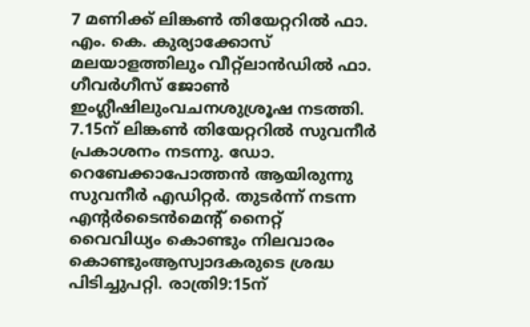7 മണിക്ക് ലിങ്കണ്‍ തിയേറ്ററില്‍ ഫാ. എം. കെ. കുര്യാക്കോസ് മലയാളത്തിലും വീറ്റ്ലാന്‍ഡില്‍ ഫാ. ഗീവര്‍ഗീസ് ജോണ്‍ ഇംഗ്ലീഷിലുംവചനശുശ്രൂഷ നടത്തി. 7.15ന് ലിങ്കണ്‍ തിയേറ്ററില്‍ സുവനീര്‍ പ്രകാശനം നടന്നു. ഡോ. റെബേക്കാപോത്തന്‍ ആയിരുന്നു സുവനീര്‍ എഡിറ്റര്‍. തുടര്‍ന്ന് നടന്ന എന്റര്‍ടൈന്‍മെന്റ് നൈറ്റ് വൈവിധ്യം കൊണ്ടും നിലവാരം കൊണ്ടുംആസ്വാദകരുടെ ശ്രദ്ധ പിടിച്ചുപറ്റി. രാത്രി9:15ന്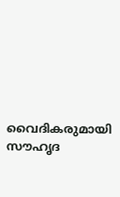വൈദികരുമായി സൗഹൃദ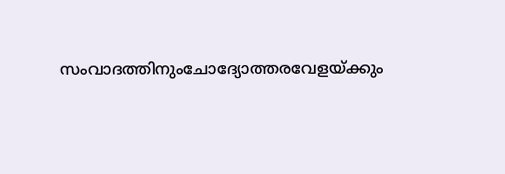സംവാദത്തിനുംചോദ്യോത്തരവേളയ്ക്കും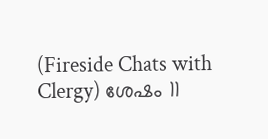(Fireside Chats with Clergy) ശേഷം 11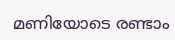മണിയോടെ രണ്ടാം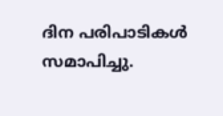ദിന പരിപാടികള്‍ സമാപിച്ചു.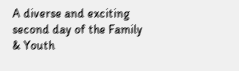A diverse and exciting second day of the Family & Youth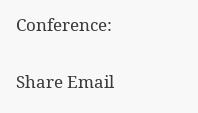Conference:

Share Email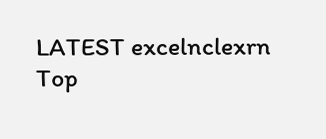LATEST excelnclexrn
Top